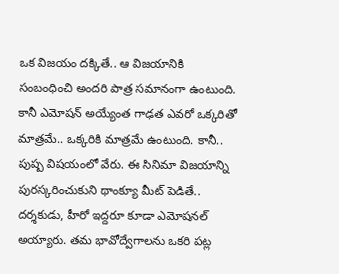ఒక విజయం దక్కితే.. ఆ విజయానికి సంబంధించి అందరి పాత్ర సమానంగా ఉంటుంది. కానీ ఎమోషన్ అయ్యేంత గాఢత ఎవరో ఒక్కరితో మాత్రమే.. ఒక్కరికి మాత్రమే ఉంటుంది. కానీ.. పుష్ప విషయంలో వేరు. ఈ సినిమా విజయాన్ని పురస్కరించుకుని థాంక్యూ మీట్ పెడితే.. దర్శకుడు, హీరో ఇద్దరూ కూడా ఎమోషనల్ అయ్యారు. తమ భావోద్వేగాలను ఒకరి పట్ల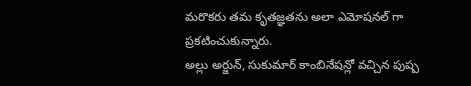మరొకరు తమ కృతజ్ఞతను అలా ఎమోషనల్ గా ప్రకటించుకున్నారు.
అల్లు అర్జున్, సుకుమార్ కాంబినేషన్లో వచ్చిన పుష్ప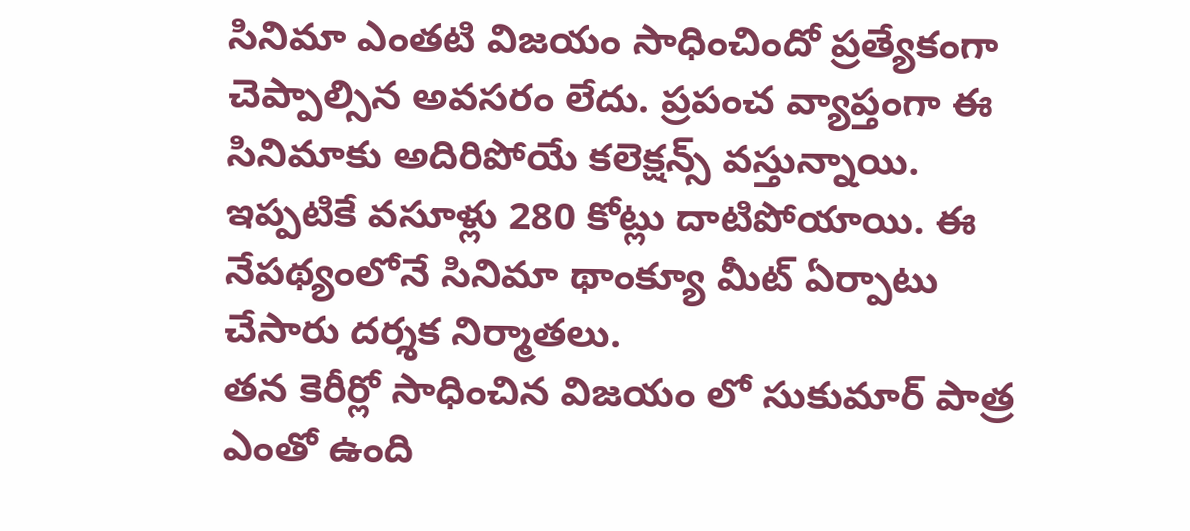సినిమా ఎంతటి విజయం సాధించిందో ప్రత్యేకంగా చెప్పాల్సిన అవసరం లేదు. ప్రపంచ వ్యాప్తంగా ఈ సినిమాకు అదిరిపోయే కలెక్షన్స్ వస్తున్నాయి. ఇప్పటికే వసూళ్లు 280 కోట్లు దాటిపోయాయి. ఈ నేపథ్యంలోనే సినిమా థాంక్యూ మీట్ ఏర్పాటు చేసారు దర్శక నిర్మాతలు.
తన కెరీర్లో సాధించిన విజయం లో సుకుమార్ పాత్ర ఎంతో ఉంది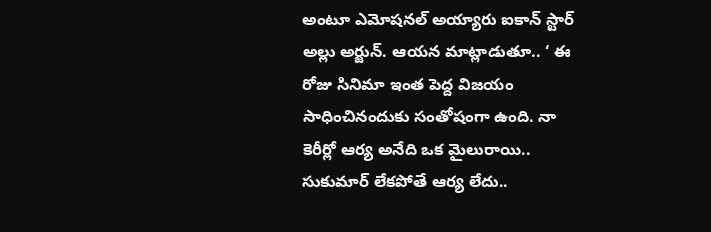అంటూ ఎమోషనల్ అయ్యారు ఐకాన్ స్టార్ అల్లు అర్జున్. ఆయన మాట్లాడుతూ.. ‘ ఈ రోజు సినిమా ఇంత పెద్ద విజయం సాధించినందుకు సంతోషంగా ఉంది. నా కెరీర్లో ఆర్య అనేది ఒక మైలురాయి.. సుకుమార్ లేకపోతే ఆర్య లేదు..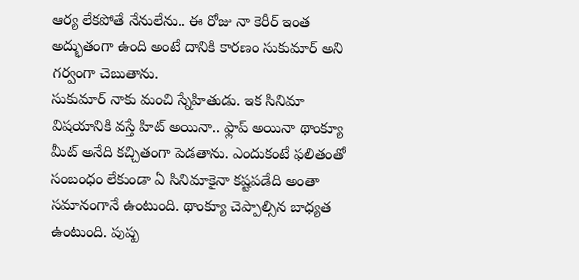ఆర్య లేకపోతే నేనులేను.. ఈ రోజు నా కెరీర్ ఇంత అద్భుతంగా ఉంది అంటే దానికి కారణం సుకుమార్ అని గర్వంగా చెబుతాను.
సుకుమార్ నాకు మంచి స్నేహితుడు. ఇక సినిమా విషయానికి వస్తే హిట్ అయినా.. ఫ్లాప్ అయినా థాంక్యూ మీట్ అనేది కచ్చితంగా పెడతాను. ఎందుకంటే ఫలితంతో సంబంధం లేకుండా ఏ సినిమాకైనా కష్టపడేది అంతా సమానంగానే ఉంటుంది. థాంక్యూ చెప్పాల్సిన బాధ్యత ఉంటుంది. పుష్ప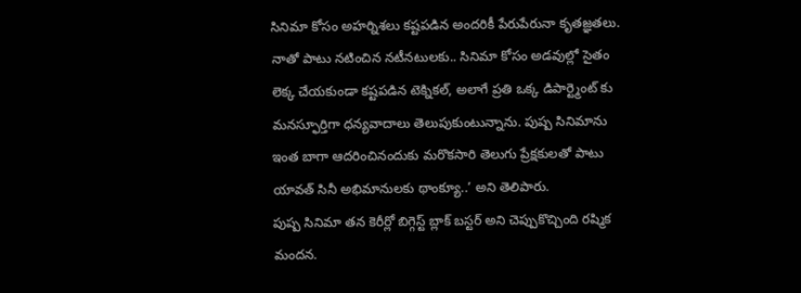సినిమా కోసం అహర్నిశలు కష్టపడిన అందరికీ పేరుపేరునా కృతజ్ఞతలు.
నాతో పాటు నటించిన నటీనటులకు.. సినిమా కోసం అడవుల్లో సైతం లెక్క చేయకుండా కష్టపడిన టెక్నికల్, అలాగే ప్రతి ఒక్క డిపార్ట్మెంట్ కు మనస్ఫూర్తిగా ధన్యవాదాలు తెలుపుకుంటున్నాను. పుష్ప సినిమాను ఇంత బాగా ఆదరించినందుకు మరొకసారి తెలుగు ప్రేక్షకులతో పాటు యావత్ సినీ అభిమానులకు థాంక్యూ..’ అని తెలిపారు.
పుష్ప సినిమా తన కెరీర్లో బిగ్గెస్ట్ బ్లాక్ బస్టర్ అని చెప్పుకొచ్చింది రష్మిక మందన.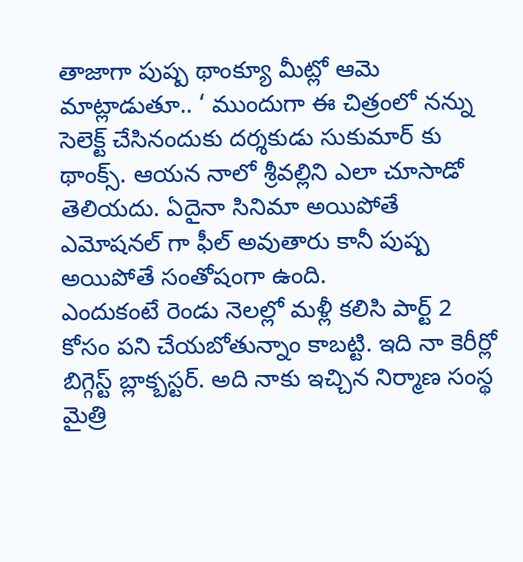తాజాగా పుష్ప థాంక్యూ మీట్లో ఆమె మాట్లాడుతూ.. ‘ ముందుగా ఈ చిత్రంలో నన్ను సెలెక్ట్ చేసినందుకు దర్శకుడు సుకుమార్ కు థాంక్స్. ఆయన నాలో శ్రీవల్లిని ఎలా చూసాడో తెలియదు. ఏదైనా సినిమా అయిపోతే ఎమోషనల్ గా ఫీల్ అవుతారు కానీ పుష్ప అయిపోతే సంతోషంగా ఉంది.
ఎందుకంటే రెండు నెలల్లో మళ్లీ కలిసి పార్ట్ 2 కోసం పని చేయబోతున్నాం కాబట్టి. ఇది నా కెరీర్లో బిగ్గెస్ట్ బ్లాక్బస్టర్. అది నాకు ఇచ్చిన నిర్మాణ సంస్థ మైత్రి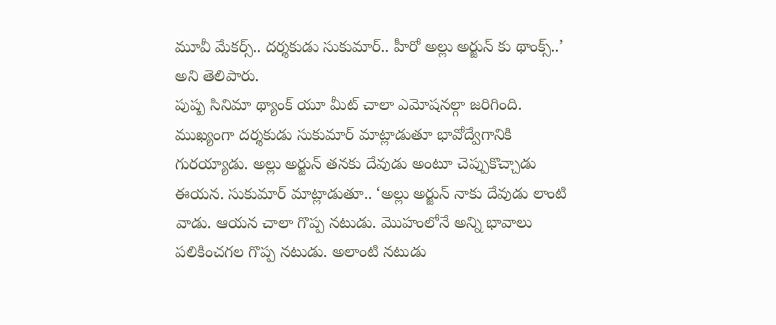మూవీ మేకర్స్.. దర్శకుడు సుకుమార్.. హీరో అల్లు అర్జున్ కు థాంక్స్..’ అని తెలిపారు.
పుష్ప సినిమా థ్యాంక్ యూ మీట్ చాలా ఎమోషనల్గా జరిగింది. ముఖ్యంగా దర్శకుడు సుకుమార్ మాట్లాడుతూ భావోద్వేగానికి గురయ్యాడు. అల్లు అర్జున్ తనకు దేవుడు అంటూ చెప్పుకొచ్చాడు ఈయన. సుకుమార్ మాట్లాడుతూ.. ‘అల్లు అర్జున్ నాకు దేవుడు లాంటి వాడు. ఆయన చాలా గొప్ప నటుడు. మొహంలోనే అన్ని భావాలు పలికించగల గొప్ప నటుడు. అలాంటి నటుడు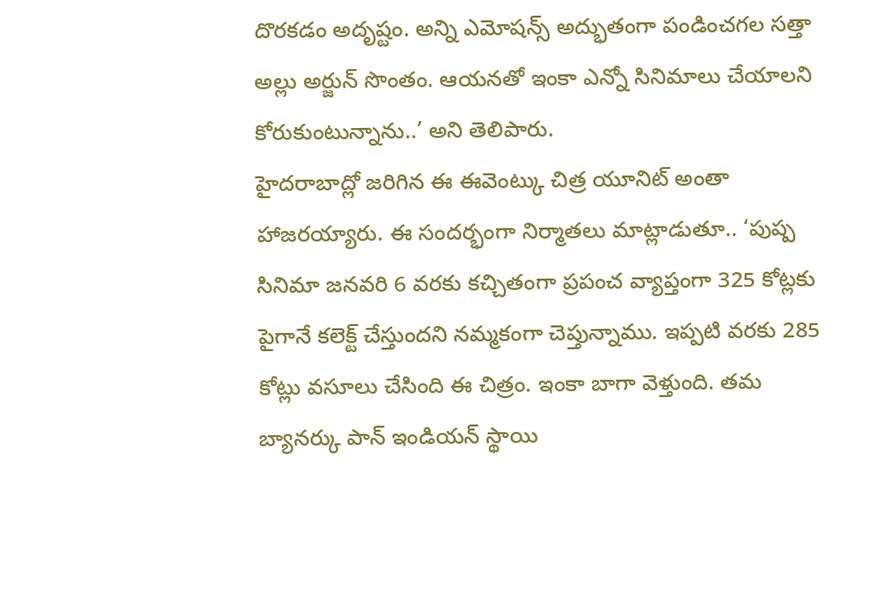దొరకడం అదృష్టం. అన్ని ఎమోషన్స్ అద్భుతంగా పండించగల సత్తా అల్లు అర్జున్ సొంతం. ఆయనతో ఇంకా ఎన్నో సినిమాలు చేయాలని కోరుకుంటున్నాను..’ అని తెలిపారు.
హైదరాబాద్లో జరిగిన ఈ ఈవెంట్కు చిత్ర యూనిట్ అంతా హాజరయ్యారు. ఈ సందర్భంగా నిర్మాతలు మాట్లాడుతూ.. ‘పుష్ప సినిమా జనవరి 6 వరకు కచ్చితంగా ప్రపంచ వ్యాప్తంగా 325 కోట్లకు పైగానే కలెక్ట్ చేస్తుందని నమ్మకంగా చెప్తున్నాము. ఇప్పటి వరకు 285 కోట్లు వసూలు చేసింది ఈ చిత్రం. ఇంకా బాగా వెళ్తుంది. తమ బ్యానర్కు పాన్ ఇండియన్ స్థాయి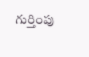గుర్తింపు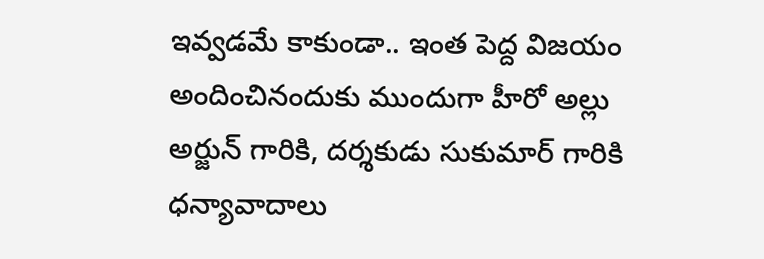ఇవ్వడమే కాకుండా.. ఇంత పెద్ద విజయం అందించినందుకు ముందుగా హీరో అల్లు అర్జున్ గారికి, దర్శకుడు సుకుమార్ గారికి ధన్యావాదాలు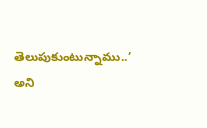తెలుపుకుంటున్నాము..’ అని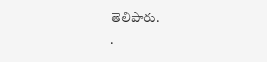తెలిపారు.
.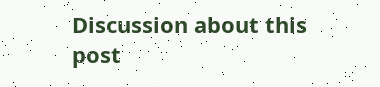Discussion about this post